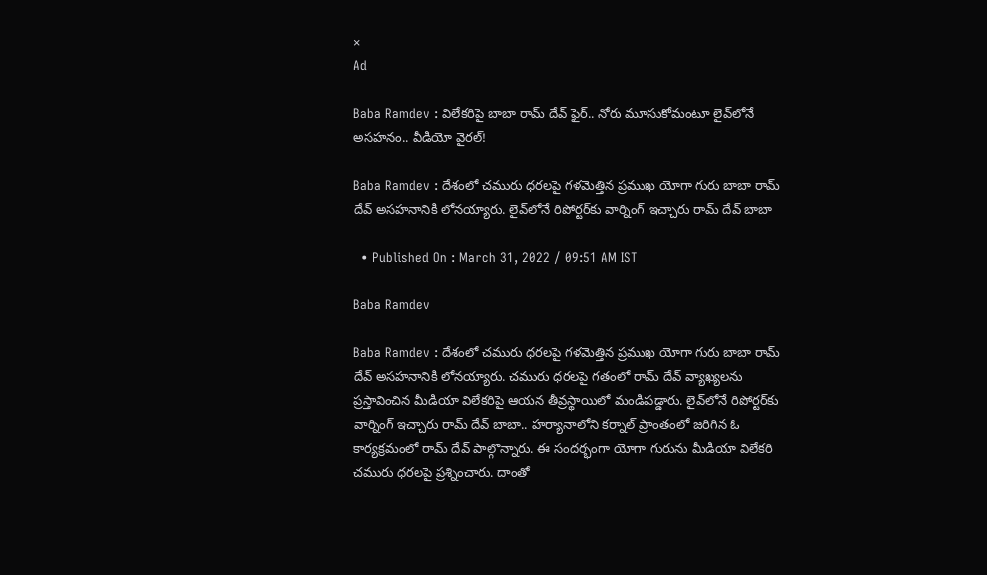×
Ad

Baba Ramdev : విలేకరిపై బాబా రామ్ దేవ్‌ ఫైర్.. నోరు మూసుకోమంటూ లైవ్‌లోనే అసహనం.. వీడియో వైరల్‌!

Baba Ramdev : దేశంలో చమురు ధరలపై గళమెత్తిన ప్రముఖ యోగా గురు బాబా రామ్ దేవ్ అసహనానికి లోనయ్యారు. లైవ్‌లోనే రిపోర్టర్‌కు వార్నింగ్ ఇచ్చారు రామ్ దేవ్ బాబా

  • Published On : March 31, 2022 / 09:51 AM IST

Baba Ramdev

Baba Ramdev : దేశంలో చమురు ధరలపై గళమెత్తిన ప్రముఖ యోగా గురు బాబా రామ్ దేవ్ అసహనానికి లోనయ్యారు. చమురు ధరలపై గతంలో రామ్ దేవ్ వ్యాఖ్యలను ప్రస్తావించిన మీడియా విలేకరిపై ఆయన తీవ్రస్థాయిలో మండిపడ్డారు. లైవ్‌లోనే రిపోర్టర్‌కు వార్నింగ్ ఇచ్చారు రామ్ దేవ్ బాబా.. హర్యానాలోని కర్నాల్ ప్రాంతంలో జరిగిన ఓ కార్యక్రమంలో రామ్ దేవ్ పాల్గొన్నారు. ఈ సందర్భంగా యోగా గురును మీడియా విలేకరి చమురు ధరలపై ప్రశ్నించారు. దాంతో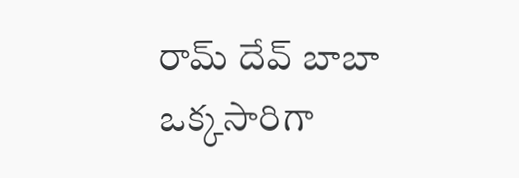రామ్ దేవ్ బాబా ఒక్కసారిగా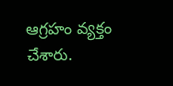ఆగ్రహం వ్యక్తం చేశారు.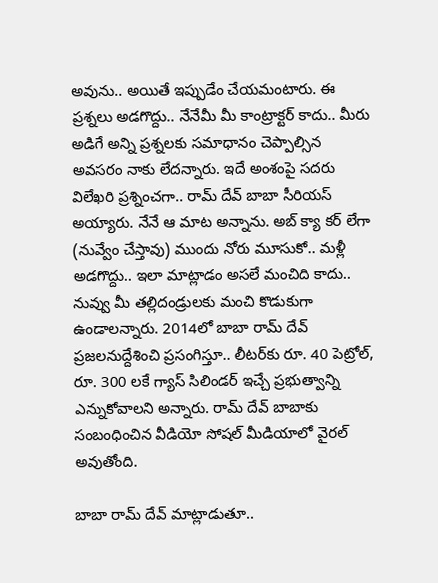అవును.. అయితే ఇప్పుడేం చేయమంటారు. ఈ ప్రశ్నలు అడగొద్దు.. నేనేమీ మీ కాంట్రాక్టర్ కాదు.. మీరు అడిగే అన్ని ప్రశ్నలకు సమాధానం చెప్పాల్సిన అవసరం నాకు లేదన్నారు. ఇదే అంశంపై సదరు విలేఖరి ప్రశ్నించగా.. రామ్ దేవ్ బాబా సీరియస్ అయ్యారు. నేనే ఆ మాట అన్నాను. అబ్ క్యా కర్ లేగా (నువ్వేం చేస్తావు) ముందు నోరు మూసుకో.. మళ్లీ అడగొద్దు.. ఇలా మాట్లాడం అసలే మంచిది కాదు.. నువ్వు మీ తల్లిదండ్రులకు మంచి కొడుకుగా ఉండాలన్నారు. 2014లో బాబా రామ్‌ దేవ్‌ ప్రజలనుద్దేశించి ప్రసంగిస్తూ.. లీటర్‌కు రూ. 40 పెట్రోల్‌, రూ. 300 లకే గ్యాస్‌ సిలిండర్‌ ఇచ్చే ప్రభుత్వాన్ని ఎన్నుకోవాలని అన్నారు. రామ్ దేవ్ బాబాకు సంబంధించిన వీడియో సోషల్ మీడియాలో వైరల్ అవుతోంది.

బాబా రామ్‌ దేవ్‌ మాట్లాడుతూ..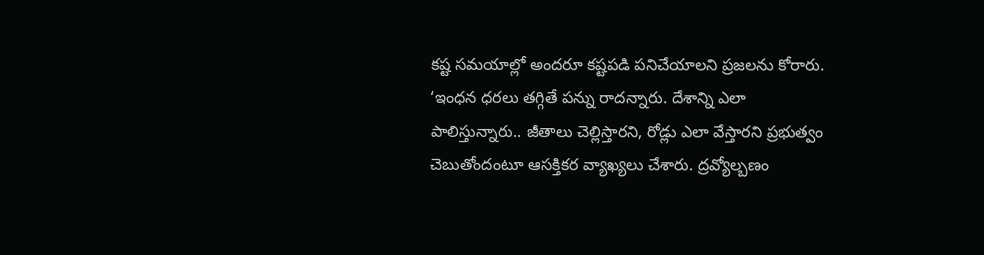కష్ట సమయాల్లో అందరూ కష్టపడి పనిచేయాలని ప్రజలను కోరారు. ‘ఇంధన ధరలు తగ్గితే పన్ను రాదన్నారు. దేశాన్ని ఎలా పాలిస్తున్నారు.. జీతాలు చెల్లిస్తారని, రోడ్లు ఎలా వేస్తారని ప్రభుత్వం చెబుతోందంటూ ఆసక్తికర వ్యాఖ‍్యలు చేశారు. ద్రవ్యోల్బణం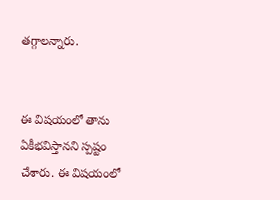తగ్గాలన్నారు.


ఈ విషయంలో తాను ఏకీభవిస్తానని స్పష్టం చేశారు. ఈ విషయంలో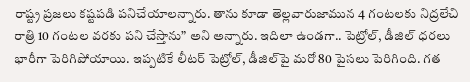రాష్ట్ర ప్రజలు కష్టపడి పనిచేయాలన్నారు. తాను కూడా తెల్లవారుజామున 4 గంటలకు నిద్రలేచి రాత్రి 10 గంటల వరకు పని చేస్తాను” అని అన్నారు. ఇదిలా ఉండగా.. పెట్రోల్‌, డీజిల్‌ ధరలు భారీగా పెరిగిపోయాయి. ఇప్పటికే లీటర్‌ పెట్రోల్‌, డీజిల్‌పై మరో 80 పైసలు పెరిగింది. గత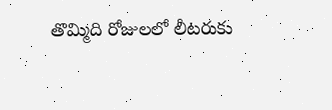తొమ్మిది రోజులలో లీటరుకు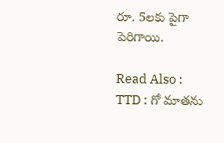రూ. 5లకు పైగా పెరిగాయి.

Read Also :  TTD : గో మాతను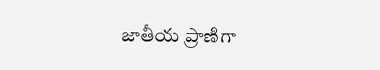జాతీయ ప్రాణిగా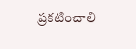ప్రకటించాలి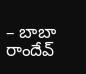– బాబా రాందేవ్